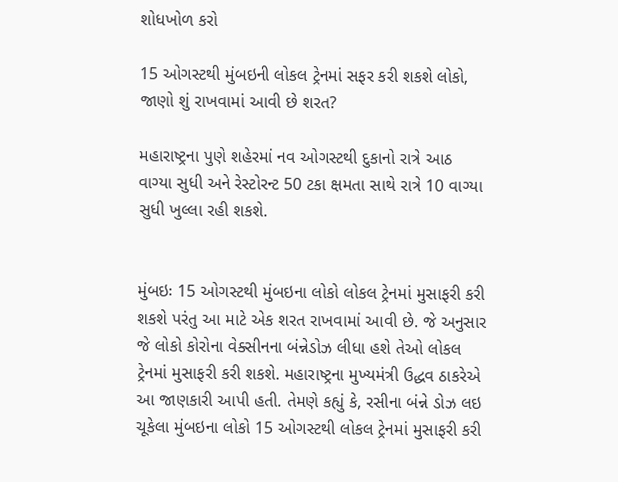શોધખોળ કરો

15 ઓગસ્ટથી મુંબઇની લોકલ ટ્રેનમાં સફર કરી શકશે લોકો, જાણો શું રાખવામાં આવી છે શરત?

મહારાષ્ટ્રના પુણે શહેરમાં નવ ઓગસ્ટથી દુકાનો રાત્રે આઠ વાગ્યા સુધી અને રેસ્ટોરન્ટ 50 ટકા ક્ષમતા સાથે રાત્રે 10 વાગ્યા સુધી ખુલ્લા રહી શકશે.


મુંબઇઃ 15 ઓગસ્ટથી મુંબઇના લોકો લોકલ ટ્રેનમાં મુસાફરી કરી શકશે પરંતુ આ માટે એક શરત રાખવામાં આવી છે. જે અનુસાર જે લોકો કોરોના વેક્સીનના બંન્નેડોઝ લીધા હશે તેઓ લોકલ ટ્રેનમાં મુસાફરી કરી શકશે. મહારાષ્ટ્રના મુખ્યમંત્રી ઉદ્ધવ ઠાકરેએ આ જાણકારી આપી હતી. તેમણે કહ્યું કે, રસીના બંન્ને ડોઝ લઇ ચૂકેલા મુંબઇના લોકો 15 ઓગસ્ટથી લોકલ ટ્રેનમાં મુસાફરી કરી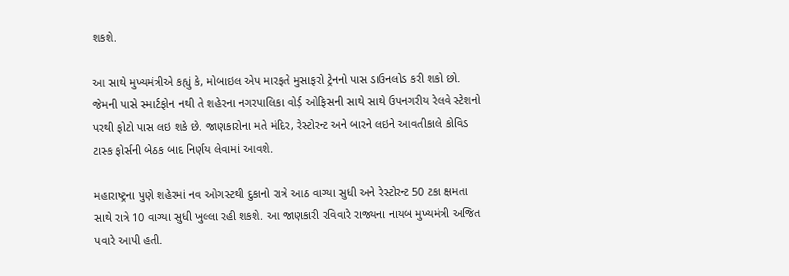શકશે.

આ સાથે મુખ્યમંત્રીએ કહ્યું કે, મોબાઇલ એપ મારફતે મુસાફરો ટ્રેનનો પાસ ડાઉનલોડ કરી શકો છો. જેમની પાસે સ્માર્ટફોન નથી તે શહેરના નગરપાલિકા વોર્ડ઼ ઓફિસની સાથે સાથે ઉપનગરીય રેલવે સ્ટેશનો પરથી ફોટો પાસ લઇ શકે છે. જાણકારોના મતે મંદિર, રેસ્ટોરન્ટ અને બારને લઇને આવતીકાલે કોવિડ ટાસ્ક ફોર્સની બેઠક બાદ નિર્ણય લેવામાં આવશે.

મહારાષ્ટ્રના પુણે શહેરમાં નવ ઓગસ્ટથી દુકાનો રાત્રે આઠ વાગ્યા સુધી અને રેસ્ટોરન્ટ 50 ટકા ક્ષમતા સાથે રાત્રે 10 વાગ્યા સુધી ખુલ્લા રહી શકશે. આ જાણકારી રવિવારે રાજ્યના નાયબ મુખ્યમંત્રી અજિત પવારે આપી હતી.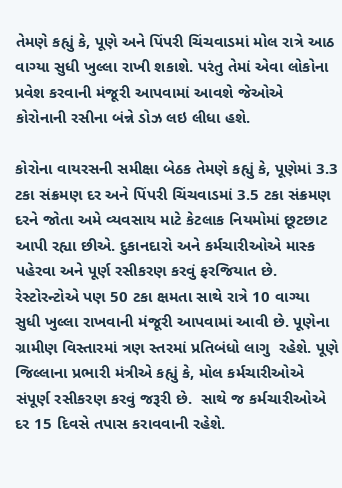તેમણે કહ્યું કે, પૂણે અને પિંપરી ચિંચવાડમાં મોલ રાત્રે આઠ વાગ્યા સુધી ખુલ્લા રાખી શકાશે. પરંતુ તેમાં એવા લોકોના પ્રવેશ કરવાની મંજૂરી આપવામાં આવશે જેઓએ કોરોનાની રસીના બંન્ને ડોઝ લઇ લીધા હશે.

કોરોના વાયરસની સમીક્ષા બેઠક તેમણે કહ્યું કે, પૂણેમાં 3.3 ટકા સંક્રમણ દર અને પિંપરી ચિંચવાડમાં 3.5 ટકા સંક્રમણ દરને જોતા અમે વ્યવસાય માટે કેટલાક નિયમોમાં છૂટછાટ આપી રહ્યા છીએ. દુકાનદારો અને કર્મચારીઓએ માસ્ક પહેરવા અને પૂર્ણ રસીકરણ કરવું ફરજિયાત છે. રેસ્ટોરન્ટોએ પણ 50 ટકા ક્ષમતા સાથે રાત્રે 10 વાગ્યા સુધી ખુલ્લા રાખવાની મંજૂરી આપવામાં આવી છે. પૂણેના ગ્રામીણ વિસ્તારમાં ત્રણ સ્તરમાં પ્રતિબંધો લાગુ  રહેશે. પૂણે જિલ્લાના પ્રભારી મંત્રીએ કહ્યું કે, મોલ કર્મચારીઓએ સંપૂર્ણ રસીકરણ કરવું જરૂરી છે.  સાથે જ કર્મચારીઓએ દર 15 દિવસે તપાસ કરાવવાની રહેશે.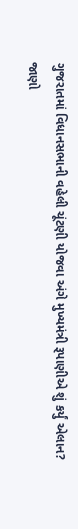ગુજરાતમાં વિધાનસભાની વહેલી ચૂંટણી યોજવા અંગે મુખ્યમંત્રી રૂપાણીએ શું કર્યું એલાન? જાણો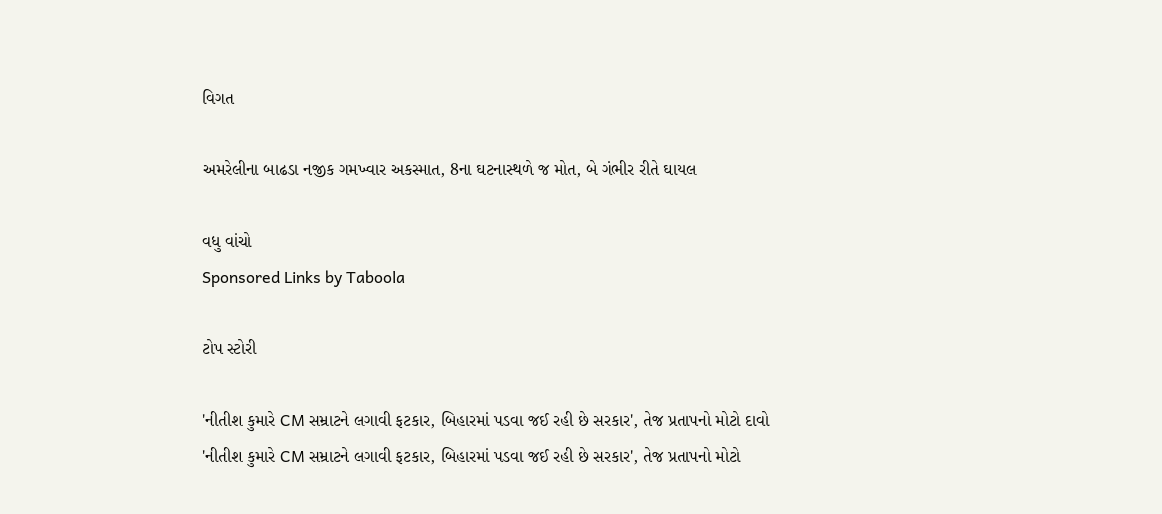વિગત

અમરેલીના બાઢડા નજીક ગમખ્વાર અકસ્માત, 8ના ઘટનાસ્થળે જ મોત, બે ગંભીર રીતે ઘાયલ

વધુ વાંચો
Sponsored Links by Taboola

ટોપ સ્ટોરી

'નીતીશ કુમારે CM સમ્રાટને લગાવી ફટકાર, બિહારમાં પડવા જઈ રહી છે સરકાર', તેજ પ્રતાપનો મોટો દાવો
'નીતીશ કુમારે CM સમ્રાટને લગાવી ફટકાર, બિહારમાં પડવા જઈ રહી છે સરકાર', તેજ પ્રતાપનો મોટો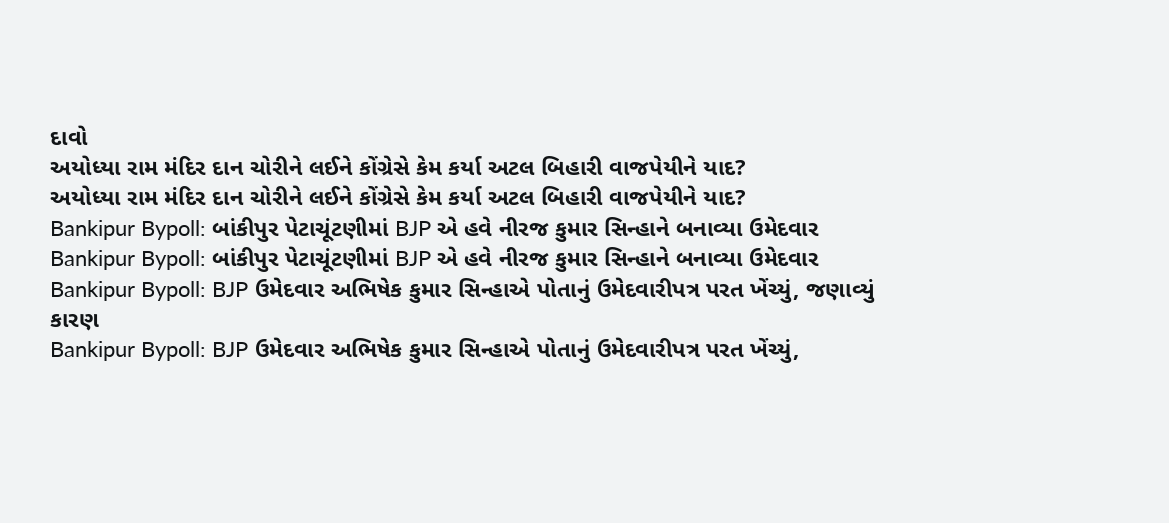દાવો
અયોધ્યા રામ મંદિર દાન ચોરીને લઈને કોંગ્રેસે કેમ કર્યા અટલ બિહારી વાજપેયીને યાદ?
અયોધ્યા રામ મંદિર દાન ચોરીને લઈને કોંગ્રેસે કેમ કર્યા અટલ બિહારી વાજપેયીને યાદ?
Bankipur Bypoll: બાંકીપુર પેટાચૂંટણીમાં BJP એ હવે નીરજ કુમાર સિન્હાને બનાવ્યા ઉમેદવાર
Bankipur Bypoll: બાંકીપુર પેટાચૂંટણીમાં BJP એ હવે નીરજ કુમાર સિન્હાને બનાવ્યા ઉમેદવાર
Bankipur Bypoll: BJP ઉમેદવાર અભિષેક કુમાર સિન્હાએ પોતાનું ઉમેદવારીપત્ર પરત ખેંચ્યું, જણાવ્યું કારણ
Bankipur Bypoll: BJP ઉમેદવાર અભિષેક કુમાર સિન્હાએ પોતાનું ઉમેદવારીપત્ર પરત ખેંચ્યું,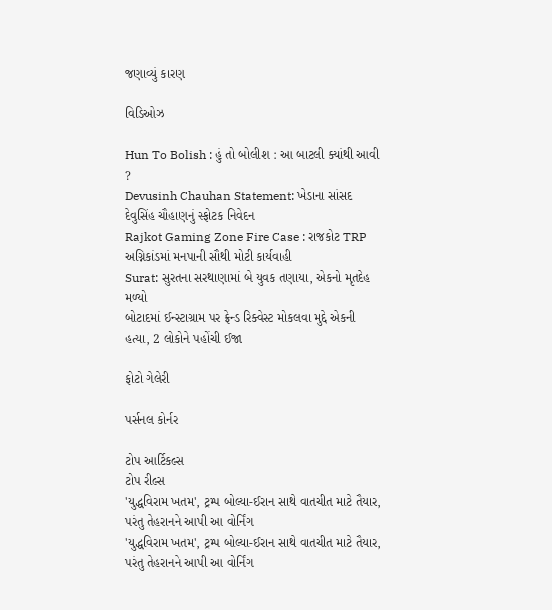જણાવ્યું કારણ

વિડિઓઝ

Hun To Bolish : હું તો બોલીશ : આ બાટલી ક્યાંથી આવી ?
Devusinh Chauhan Statement: ખેડાના સાંસદ દેવુસિંહ ચૌહાણનું સ્ફોટક નિવેદન
Rajkot Gaming Zone Fire Case : રાજકોટ TRP અગ્નિકાંડમાં મનપાની સૌથી મોટી કાર્યવાહી
Surat: સુરતના સરથાણામાં બે યુવક તણાયા, એકનો મૃતદેહ મળ્યો
બોટાદમાં ઈન્સ્ટાગ્રામ પર ફ્રેન્ડ રિક્વેસ્ટ મોકલવા મુદ્દે એકની હત્યા, 2 લોકોને પહોંચી ઈજા

ફોટો ગેલેરી

પર્સનલ કોર્નર

ટોપ આર્ટિકલ્સ
ટોપ રીલ્સ
'યુદ્ધવિરામ ખતમ', ટ્રમ્પ બોલ્યા-ઈરાન સાથે વાતચીત માટે તૈયાર, પરંતુ તેહરાનને આપી આ વોર્નિંગ
'યુદ્ધવિરામ ખતમ', ટ્રમ્પ બોલ્યા-ઈરાન સાથે વાતચીત માટે તૈયાર, પરંતુ તેહરાનને આપી આ વોર્નિંગ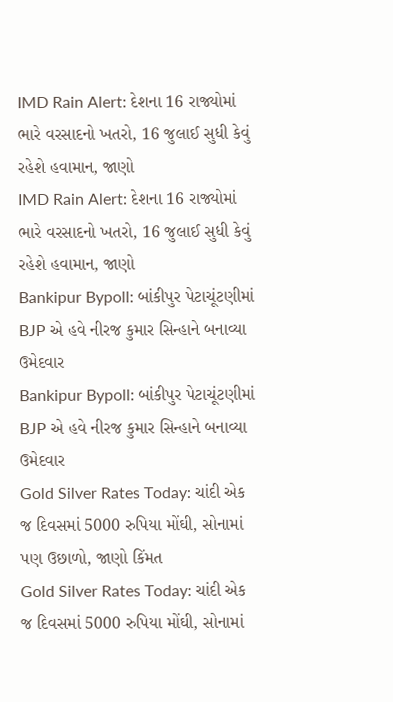IMD Rain Alert: દેશના 16 રાજ્યોમાં ભારે વરસાદનો ખતરો, 16 જુલાઈ સુધી કેવું રહેશે હવામાન, જાણો
IMD Rain Alert: દેશના 16 રાજ્યોમાં ભારે વરસાદનો ખતરો, 16 જુલાઈ સુધી કેવું રહેશે હવામાન, જાણો
Bankipur Bypoll: બાંકીપુર પેટાચૂંટણીમાં BJP એ હવે નીરજ કુમાર સિન્હાને બનાવ્યા ઉમેદવાર
Bankipur Bypoll: બાંકીપુર પેટાચૂંટણીમાં BJP એ હવે નીરજ કુમાર સિન્હાને બનાવ્યા ઉમેદવાર
Gold Silver Rates Today: ચાંદી એક જ દિવસમાં 5000 રુપિયા મોંઘી, સોનામાં પણ ઉછાળો, જાણો કિંમત
Gold Silver Rates Today: ચાંદી એક જ દિવસમાં 5000 રુપિયા મોંઘી, સોનામાં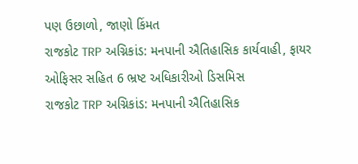પણ ઉછાળો, જાણો કિંમત
રાજકોટ TRP અગ્નિકાંડ: મનપાની ઐતિહાસિક કાર્યવાહી, ફાયર ઓફિસર સહિત 6 ભ્રષ્ટ અધિકારીઓ ડિસમિસ
રાજકોટ TRP અગ્નિકાંડ: મનપાની ઐતિહાસિક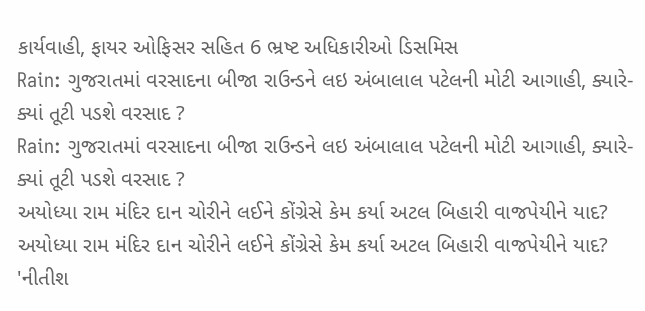કાર્યવાહી, ફાયર ઓફિસર સહિત 6 ભ્રષ્ટ અધિકારીઓ ડિસમિસ
Rain: ગુજરાતમાં વરસાદના બીજા રાઉન્ડને લઇ અંબાલાલ પટેલની મોટી આગાહી, ક્યારે-ક્યાં તૂટી પડશે વરસાદ ?
Rain: ગુજરાતમાં વરસાદના બીજા રાઉન્ડને લઇ અંબાલાલ પટેલની મોટી આગાહી, ક્યારે-ક્યાં તૂટી પડશે વરસાદ ?
અયોધ્યા રામ મંદિર દાન ચોરીને લઈને કોંગ્રેસે કેમ કર્યા અટલ બિહારી વાજપેયીને યાદ?
અયોધ્યા રામ મંદિર દાન ચોરીને લઈને કોંગ્રેસે કેમ કર્યા અટલ બિહારી વાજપેયીને યાદ?
'નીતીશ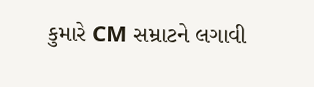કુમારે CM સમ્રાટને લગાવી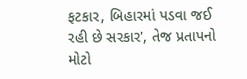ફટકાર, બિહારમાં પડવા જઈ રહી છે સરકાર', તેજ પ્રતાપનો મોટો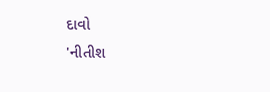દાવો
'નીતીશ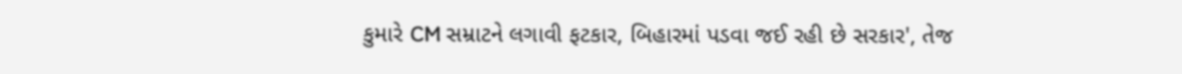કુમારે CM સમ્રાટને લગાવી ફટકાર, બિહારમાં પડવા જઈ રહી છે સરકાર', તેજ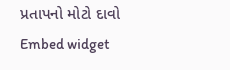પ્રતાપનો મોટો દાવો
Embed widget